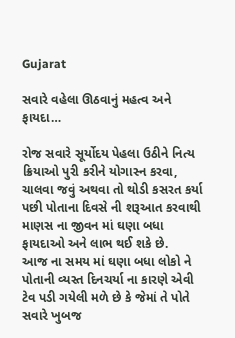Gujarat

સવારે વહેલા ઊઠવાનું મહત્વ અને ફાયદા…

રોજ સવારે સૂર્યોદય પેહલા ઉઠીને નિત્ય ક્રિયાઓ પુરી કરીને યોગાસ્ન કરવા, ચાલવા જવું અથવા તો થોડી કસરત કર્યા પછી પોતાના દિવસે ની શરૂઆત કરવાથી માણસ ના જીવન માં ઘણા બધા ફાયદાઓ અને લાભ થઈ શકે છે.
આજ ના સમય માં ઘણા બધા લોકો ને પોતાની વ્યસ્ત દિનચર્યા ના કારણે એવી ટેવ પડી ગયેલી મળે છે કે જેમાં તે પોતે સવારે ખુબજ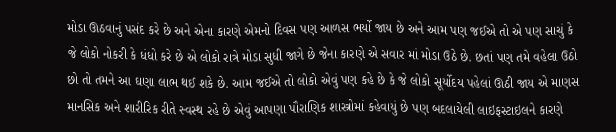મોડા ઊઠવાનું પસંદ કરે છે અને એના કારણે એમનો દિવસ પણ આળસ ભર્યો જાય છે અને આમ પણ જઈએ તો એ પણ સાચું કે જે લોકો નોકરી કે ધંધો કરે છે એ લોકો રાત્રે મોડા સુધી જાગે છે જેના કારણે એ સવાર માં મોડા ઉઠે છે. છતાં પણ તમે વહેલા ઉઠો છો તો તમને આ ઘણા લાભ થઈ શકે છે. આમ જઈએ તો લોકો એવું પણ કહે છે કે જે લોકો સૂર્યોદય પહેલાં ઊઠી જાય એ માણસ માનસિક અને શારીરિક રીતે સ્વસ્થ રહે છે એવું આપણા પૌરાણિક શાસ્ત્રોમાં કહેવાયું છે પણ બદલાયેલી લાઇફસ્ટાઇલને કારણે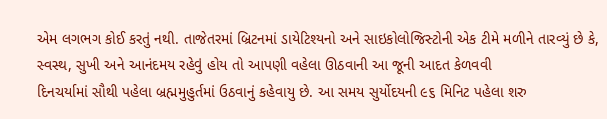એમ લગભગ કોઈ કરતું નથી. તાજેતરમાં બ્રિટનમાં ડાયેટિશ્યનો અને સાઇકોલોજિસ્ટોની એક ટીમે મળીને તારવ્યું છે કે, સ્વસ્થ, સુખી અને આનંદમય રહેવું હોય તો આપણી વહેલા ઊઠવાની આ જૂની આદત કેળવવી
દિનચર્યામાં સૌથી પહેલા બ્રહ્મમુહુર્તમાં ઉઠવાનું કહેવાયુ છે. આ સમય સુર્યોદયની ૯૬ મિનિટ પહેલા શરુ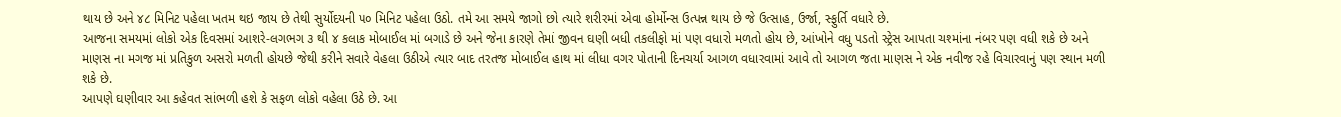થાય છે અને ૪૮ મિનિટ પહેલા ખતમ થઇ જાય છે તેથી સુર્યોદયની ૫૦ મિનિટ પહેલા ઉઠો. તમે આ સમયે જાગો છો ત્યારે શરીરમાં એવા હોર્મોન્સ ઉત્પન્ન થાય છે જે ઉત્સાહ, ઉર્જા, સ્ફુર્તિ વધારે છે.
આજના સમયમાં લોકો એક દિવસમાં આશરે-લગભગ ૩ થી ૪ કલાક મોબાઈલ માં બગાડે છે અને જેના કારણે તેમાં જીવન ઘણી બધી તકલીફો માં પણ વધારો મળતો હોય છે, આંખોને વધુ પડતો સ્ટ્રેસ આપતા ચશ્માંના નંબર પણ વધી શકે છે અને માણસ ના મગજ માં પ્રતિકુળ અસરો મળતી હોયછે જેથી કરીને સવારે વેહલા ઉઠીએ ત્યાર બાદ તરતજ મોબાઈલ હાથ માં લીધા વગર પોતાની દિનચર્યા આગળ વધારવામાં આવે તો આગળ જતા માણસ ને એક નવીજ રહે વિચારવાનું પણ સ્થાન મળી શકે છે.
આપણે ઘણીવાર આ કહેવત સાંભળી હશે કે સફળ લોકો વહેલા ઉઠે છે. આ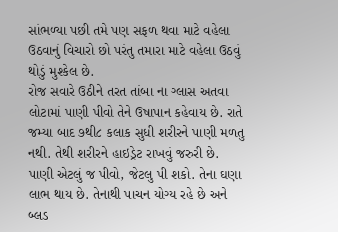સાંભળ્યા પછી તમે પણ સફળ થવા માટે વહેલા ઉઠવાનું વિચારો છો પરંતુ તમારા માટે વહેલા ઉઠવું થોડું મુશ્કેલ છે.
રોજ સવારે ઉઠીને તરત તાંબા ના ગ્લાસ અતવા લોટામાં પાણી પીવો તેને ઉષાપાન કહેવાય છે. રાતે જમ્યા બાદ ૭થી૮ કલાક સુધી શરીરને પાણી મળતુ નથી. તેથી શરીરને હાઇડ્રેટ રાખવું જરુરી છે. પાણી એટલું જ પીવો, જેટલુ પી શકો. તેના ઘણા લાભ થાય છે. તેનાથી પાચન યોગ્ય રહે છે અને બ્લડ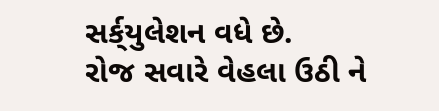સર્ક્‌યુલેશન વધે છે.
રોજ સવારે વેહલા ઉઠી ને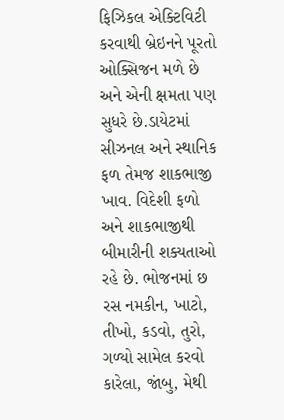ફિઝિકલ એક્ટિવિટી કરવાથી બ્રેઇનને પૂરતો ઓક્સિજન મળે છે અને એની ક્ષમતા પણ સુધરે છે.ડાયેટમાં સીઝનલ અને સ્થાનિક ફળ તેમજ શાકભાજી ખાવ. વિદેશી ફળો અને શાકભાજીથી બીમારીની શક્યતાઓ રહે છે. ભોજનમાં છ રસ નમકીન, ખાટો, તીખો, કડવો, તુરો, ગળ્યો સામેલ કરવો કારેલા, જાંબુ, મેથી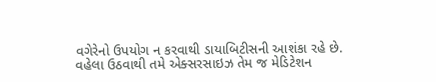વગેરેનો ઉપયોગ ન કરવાથી ડાયાબિટીસની આશંકા રહે છે.
વહેલા ઉઠવાથી તમે એક્સરસાઇઝ તેમ જ મેડિટેશન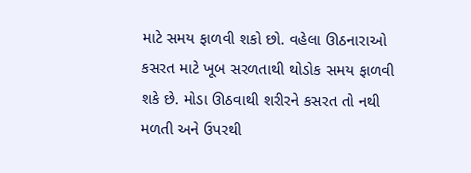માટે સમય ફાળવી શકો છો. વહેલા ઊઠનારાઓ કસરત માટે ખૂબ સરળતાથી થોડોક સમય ફાળવી શકે છે. મોડા ઊઠવાથી શરીરને કસરત તો નથી મળતી અને ઉપરથી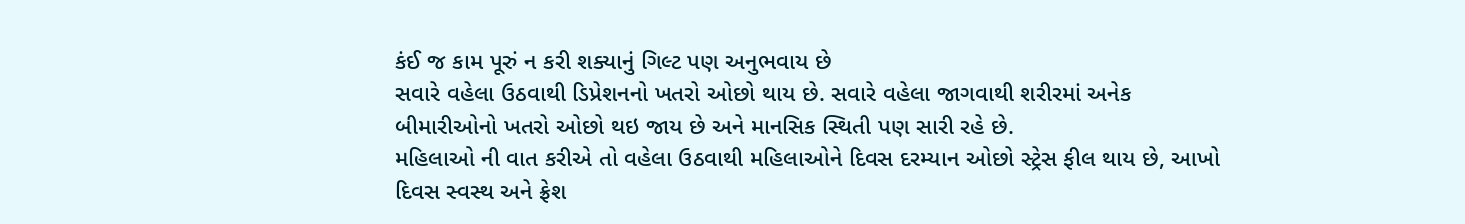કંઈ જ કામ પૂરું ન કરી શક્યાનું ગિલ્ટ પણ અનુભવાય છે
સવારે વહેલા ઉઠવાથી ડિપ્રેશનનો ખતરો ઓછો થાય છે. સવારે વહેલા જાગવાથી શરીરમાં અનેક બીમારીઓનો ખતરો ઓછો થઇ જાય છે અને માનસિક સ્થિતી પણ સારી રહે છે.
મહિલાઓ ની વાત કરીએ તો વહેલા ઉઠવાથી મહિલાઓને દિવસ દરમ્યાન ઓછો સ્ટ્રેસ ફીલ થાય છે, આખો દિવસ સ્વસ્થ અને ફ્રેશ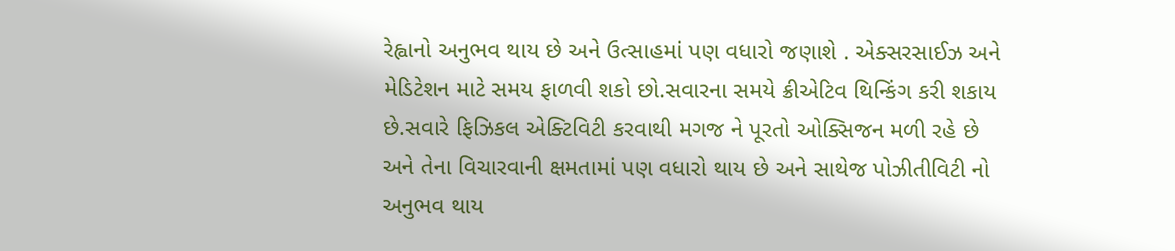રેહ્વાનો અનુભવ થાય છે અને ઉત્સાહમાં પણ વધારો જણાશે . એક્સરસાઈઝ અને મેડિટેશન માટે સમય ફાળવી શકો છો.સવારના સમયે ક્રીએટિવ થિન્કિંગ કરી શકાય છે.સવારે ફિઝિકલ એક્ટિવિટી કરવાથી મગજ ને પૂરતો ઓક્સિજન મળી રહે છે અને તેના વિચારવાની ક્ષમતામાં પણ વધારો થાય છે અને સાથેજ પોઝીતીવિટી નો અનુભવ થાય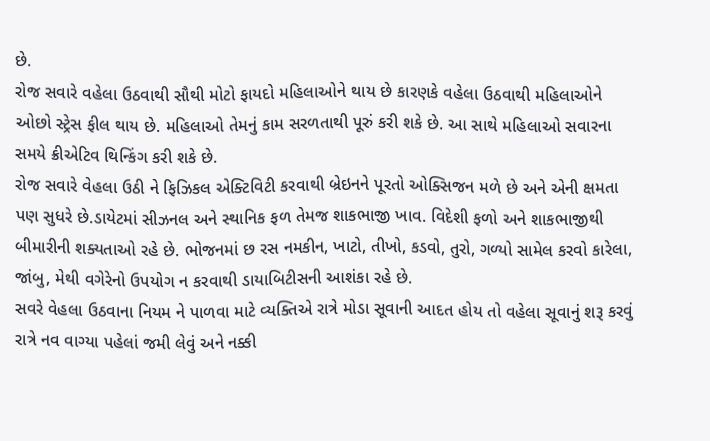છે.
રોજ સવારે વહેલા ઉઠવાથી સૌથી મોટો ફાયદો મહિલાઓને થાય છે કારણકે વહેલા ઉઠવાથી મહિલાઓને ઓછો સ્ટ્રેસ ફીલ થાય છે. મહિલાઓ તેમનું કામ સરળતાથી પૂરું કરી શકે છે. આ સાથે મહિલાઓ સવારના સમયે ક્રીએટિવ થિન્કિંગ કરી શકે છે.
રોજ સવારે વેહલા ઉઠી ને ફિઝિકલ એક્ટિવિટી કરવાથી બ્રેઇનને પૂરતો ઓક્સિજન મળે છે અને એની ક્ષમતા પણ સુધરે છે.ડાયેટમાં સીઝનલ અને સ્થાનિક ફળ તેમજ શાકભાજી ખાવ. વિદેશી ફળો અને શાકભાજીથી બીમારીની શક્યતાઓ રહે છે. ભોજનમાં છ રસ નમકીન, ખાટો, તીખો, કડવો, તુરો, ગળ્યો સામેલ કરવો કારેલા, જાંબુ, મેથી વગેરેનો ઉપયોગ ન કરવાથી ડાયાબિટીસની આશંકા રહે છે.
સવરે વેહલા ઉઠવાના નિયમ ને પાળવા માટે વ્યક્તિએ રાત્રે મોડા સૂવાની આદત હોય તો વહેલા સૂવાનું શરૂ કરવું રાત્રે નવ વાગ્યા પહેલાં જમી લેવું અને નક્કી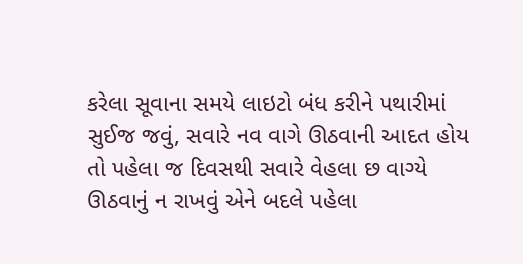કરેલા સૂવાના સમયે લાઇટો બંધ કરીને પથારીમાં સુઈજ જવું, સવારે નવ વાગે ઊઠવાની આદત હોય તો પહેલા જ દિવસથી સવારે વેહલા છ વાગ્યે ઊઠવાનું ન રાખવું એને બદલે પહેલા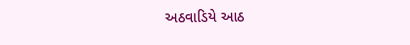અઠવાડિયે આઠ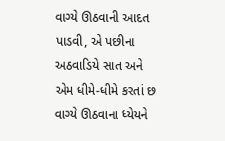વાગ્યે ઊઠવાની આદત પાડવી, એ પછીના અઠવાડિયે સાત અને એમ ધીમે-ધીમે કરતાં છ વાગ્યે ઊઠવાના ધ્યેયને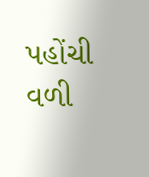પહોંચી વળી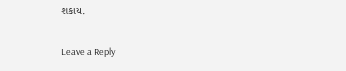શકાય.

Leave a Reply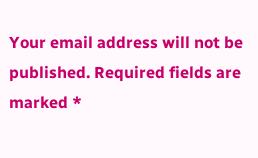Your email address will not be published. Required fields are marked *